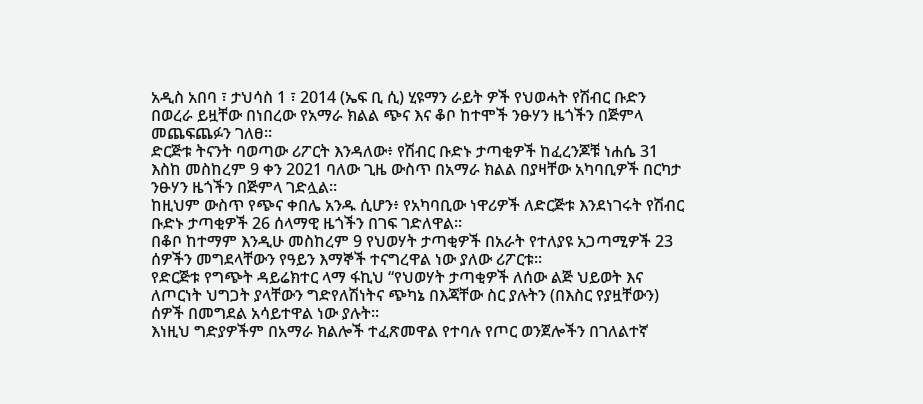አዲስ አበባ ፣ ታህሳስ 1 ፣ 2014 (ኤፍ ቢ ሲ) ሂዩማን ራይት ዎች የህወሓት የሽብር ቡድን በወረራ ይዟቸው በነበረው የአማራ ክልል ጭና እና ቆቦ ከተሞች ንፁሃን ዜጎችን በጅምላ መጨፍጨፉን ገለፀ፡፡
ድርጅቱ ትናንት ባወጣው ሪፖርት እንዳለው፥ የሽብር ቡድኑ ታጣቂዎች ከፈረንጆቹ ነሐሴ 31 እስከ መስከረም 9 ቀን 2021 ባለው ጊዜ ውስጥ በአማራ ክልል በያዛቸው አካባቢዎች በርካታ ንፁሃን ዜጎችን በጅምላ ገድሏል፡፡
ከዚህም ውስጥ የጭና ቀበሌ አንዱ ሲሆን፥ የአካባቢው ነዋሪዎች ለድርጅቱ እንደነገሩት የሽብር ቡድኑ ታጣቂዎች 26 ሰላማዊ ዜጎችን በገፍ ገድለዋል፡፡
በቆቦ ከተማም እንዲሁ መስከረም 9 የህወሃት ታጣቂዎች በአራት የተለያዩ አጋጣሚዎች 23 ሰዎችን መግደላቸውን የዓይን እማኞች ተናግረዋል ነው ያለው ሪፖርቱ።
የድርጅቱ የግጭት ዳይሬክተር ላማ ፋኪህ “የህወሃት ታጣቂዎች ለሰው ልጅ ህይወት እና ለጦርነት ህግጋት ያላቸውን ግድየለሽነትና ጭካኔ በእጃቸው ስር ያሉትን (በእስር የያዟቸውን) ሰዎች በመግደል አሳይተዋል ነው ያሉት።
እነዚህ ግድያዎችም በአማራ ክልሎች ተፈጽመዋል የተባሉ የጦር ወንጀሎችን በገለልተኛ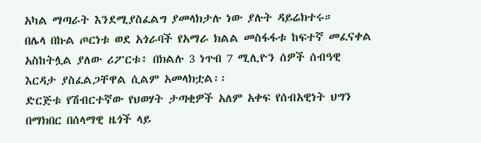አካል ማጣራት እንደሚያስፈልግ ያመላክታሉ ነው ያሉት ዳይሬክተሩ።
በሌላ በኩል ጦርነቱ ወደ አጎራባች የአማራ ክልል መስፋፋቱ ከፍተኛ መፈናቀል አስከትሏል ያለው ሪፖርቱ፥ በክልሉ 3 ነጥብ 7 ሚሊዮን ሰዎች ሰብዓዊ እርዳታ ያስፈልጋቸዋል ሲልም አመላክቷል፡፡
ድርጅቱ የሽብርተኛው የህወሃት ታጣቂዎች አለም አቀፍ የሰብአዊነት ህግን በማክበር በሰላማዊ ዜጎች ላይ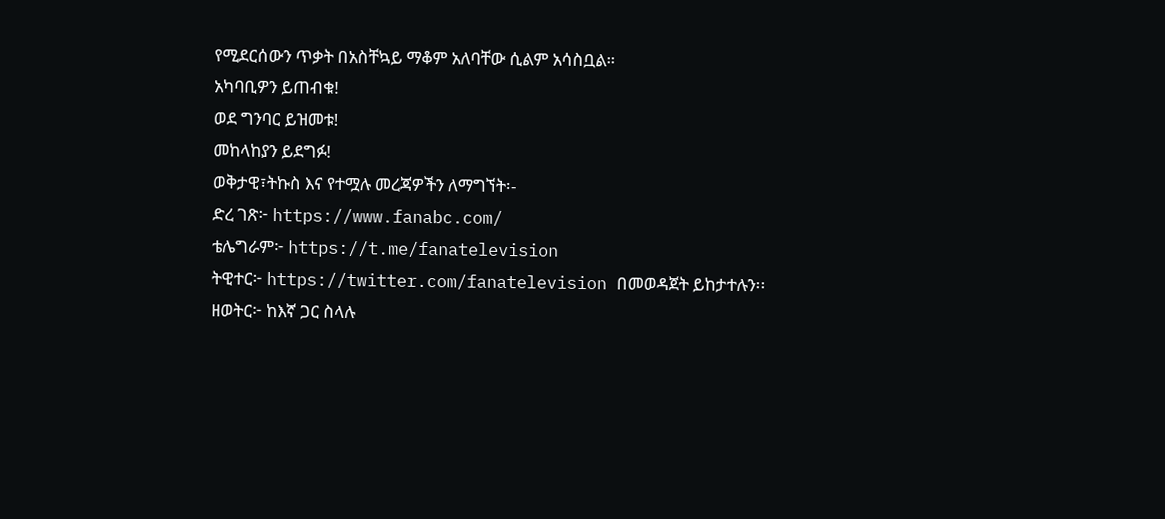የሚደርሰውን ጥቃት በአስቸኳይ ማቆም አለባቸው ሲልም አሳስቧል።
አካባቢዎን ይጠብቁ!
ወደ ግንባር ይዝመቱ!
መከላከያን ይደግፉ!
ወቅታዊ፣ትኩስ እና የተሟሉ መረጃዎችን ለማግኘት፡-
ድረ ገጽ፦ https://www.fanabc.com/
ቴሌግራም፦ https://t.me/fanatelevision
ትዊተር፦ https://twitter.com/fanatelevision በመወዳጀት ይከታተሉን፡፡
ዘወትር፦ ከእኛ ጋር ስላሉ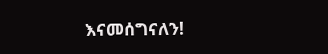እናመሰግናለን!